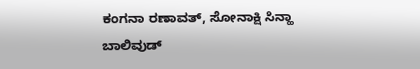ಕಂಗನಾ ರಣಾವತ್, ಸೋನಾಕ್ಷಿ ಸಿನ್ಹಾ
ಬಾಲಿವುಡ್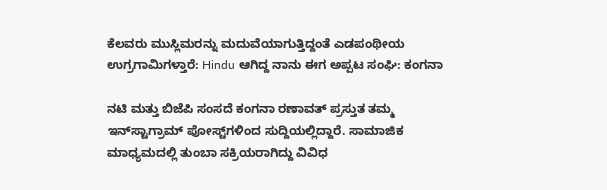ಕೆಲವರು ಮುಸ್ಲಿಮರನ್ನು ಮದುವೆಯಾಗುತ್ತಿದ್ದಂತೆ ಎಡಪಂಥೀಯ ಉಗ್ರಗಾಮಿಗಳ್ತಾರೆ: Hindu ಆಗಿದ್ದ ನಾನು ಈಗ ಅಪ್ಪಟ ಸಂಘಿ: ಕಂಗನಾ

ನಟಿ ಮತ್ತು ಬಿಜೆಪಿ ಸಂಸದೆ ಕಂಗನಾ ರಣಾವತ್ ಪ್ರಸ್ತುತ ತಮ್ಮ ಇನ್‌ಸ್ಟಾಗ್ರಾಮ್ ಪೋಸ್ಟ್‌ಗಳಿಂದ ಸುದ್ದಿಯಲ್ಲಿದ್ದಾರೆ. ಸಾಮಾಜಿಕ ಮಾಧ್ಯಮದಲ್ಲಿ ತುಂಬಾ ಸಕ್ರಿಯರಾಗಿದ್ದು ವಿವಿಧ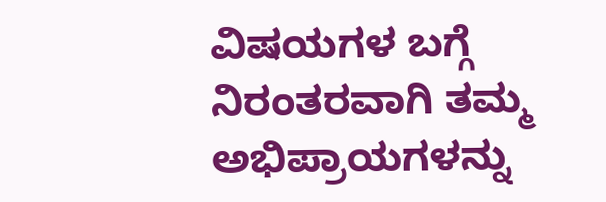ವಿಷಯಗಳ ಬಗ್ಗೆ ನಿರಂತರವಾಗಿ ತಮ್ಮ ಅಭಿಪ್ರಾಯಗಳನ್ನು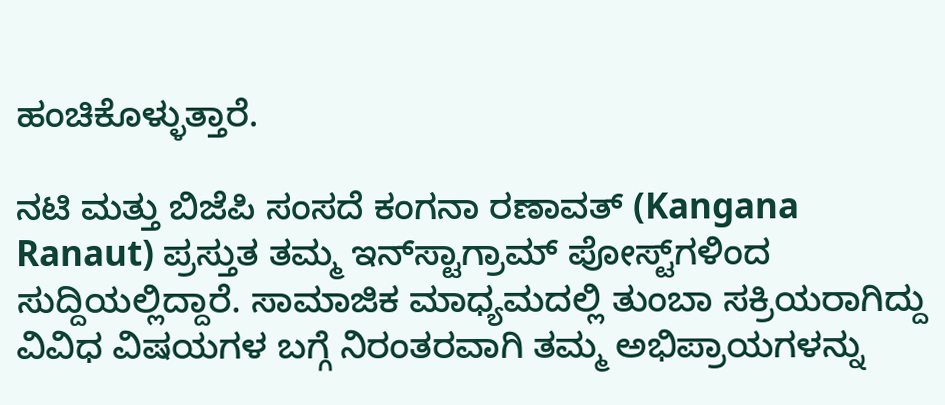ಹಂಚಿಕೊಳ್ಳುತ್ತಾರೆ.

ನಟಿ ಮತ್ತು ಬಿಜೆಪಿ ಸಂಸದೆ ಕಂಗನಾ ರಣಾವತ್ (Kangana Ranaut) ಪ್ರಸ್ತುತ ತಮ್ಮ ಇನ್‌ಸ್ಟಾಗ್ರಾಮ್ ಪೋಸ್ಟ್‌ಗಳಿಂದ ಸುದ್ದಿಯಲ್ಲಿದ್ದಾರೆ. ಸಾಮಾಜಿಕ ಮಾಧ್ಯಮದಲ್ಲಿ ತುಂಬಾ ಸಕ್ರಿಯರಾಗಿದ್ದು ವಿವಿಧ ವಿಷಯಗಳ ಬಗ್ಗೆ ನಿರಂತರವಾಗಿ ತಮ್ಮ ಅಭಿಪ್ರಾಯಗಳನ್ನು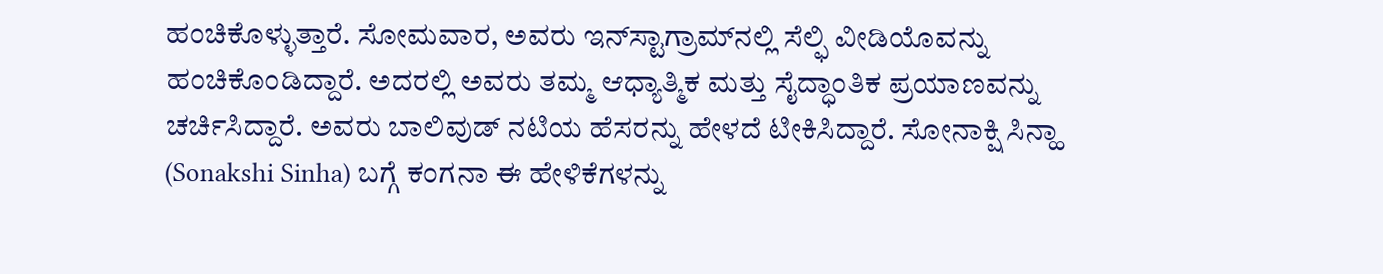ಹಂಚಿಕೊಳ್ಳುತ್ತಾರೆ. ಸೋಮವಾರ, ಅವರು ಇನ್‌ಸ್ಟಾಗ್ರಾಮ್‌ನಲ್ಲಿ ಸೆಲ್ಫಿ ವೀಡಿಯೊವನ್ನು ಹಂಚಿಕೊಂಡಿದ್ದಾರೆ. ಅದರಲ್ಲಿ ಅವರು ತಮ್ಮ ಆಧ್ಯಾತ್ಮಿಕ ಮತ್ತು ಸೈದ್ಧಾಂತಿಕ ಪ್ರಯಾಣವನ್ನು ಚರ್ಚಿಸಿದ್ದಾರೆ. ಅವರು ಬಾಲಿವುಡ್ ನಟಿಯ ಹೆಸರನ್ನು ಹೇಳದೆ ಟೀಕಿಸಿದ್ದಾರೆ. ಸೋನಾಕ್ಷಿ ಸಿನ್ಹಾ (Sonakshi Sinha) ಬಗ್ಗೆ ಕಂಗನಾ ಈ ಹೇಳಿಕೆಗಳನ್ನು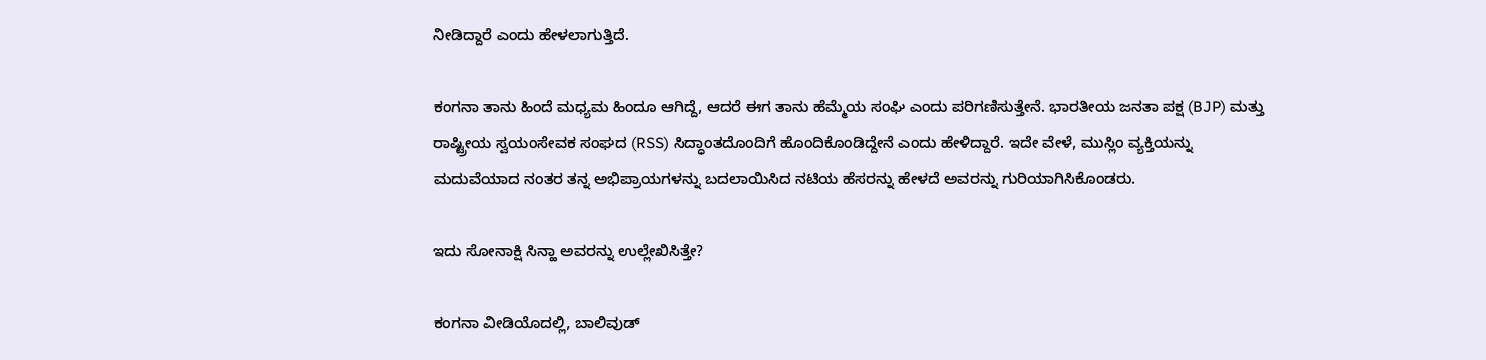ನೀಡಿದ್ದಾರೆ ಎಂದು ಹೇಳಲಾಗುತ್ತಿದೆ.

ಕಂಗನಾ ತಾನು ಹಿಂದೆ ಮಧ್ಯಮ ಹಿಂದೂ ಆಗಿದ್ದೆ, ಆದರೆ ಈಗ ತಾನು ಹೆಮ್ಮೆಯ ಸಂಘಿ ಎಂದು ಪರಿಗಣಿಸುತ್ತೇನೆ. ಭಾರತೀಯ ಜನತಾ ಪಕ್ಷ (BJP) ಮತ್ತು ರಾಷ್ಟ್ರೀಯ ಸ್ವಯಂಸೇವಕ ಸಂಘದ (RSS) ಸಿದ್ಧಾಂತದೊಂದಿಗೆ ಹೊಂದಿಕೊಂಡಿದ್ದೇನೆ ಎಂದು ಹೇಳಿದ್ದಾರೆ. ಇದೇ ವೇಳೆ, ಮುಸ್ಲಿಂ ವ್ಯಕ್ತಿಯನ್ನು ಮದುವೆಯಾದ ನಂತರ ತನ್ನ ಅಭಿಪ್ರಾಯಗಳನ್ನು ಬದಲಾಯಿಸಿದ ನಟಿಯ ಹೆಸರನ್ನು ಹೇಳದೆ ಅವರನ್ನು ಗುರಿಯಾಗಿಸಿಕೊಂಡರು.

ಇದು ಸೋನಾಕ್ಷಿ ಸಿನ್ಹಾ ಅವರನ್ನು ಉಲ್ಲೇಖಿಸಿತ್ತೇ?

ಕಂಗನಾ ವೀಡಿಯೊದಲ್ಲಿ, ಬಾಲಿವುಡ್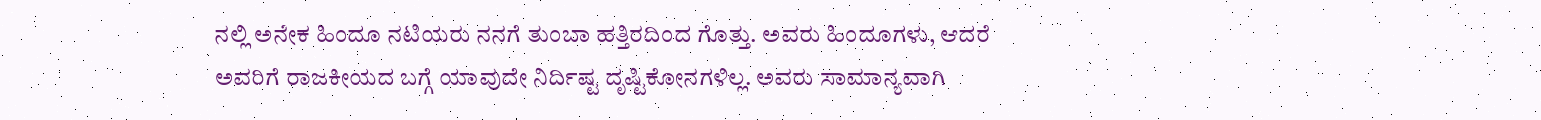ನಲ್ಲಿ ಅನೇಕ ಹಿಂದೂ ನಟಿಯರು ನನಗೆ ತುಂಬಾ ಹತ್ತಿರದಿಂದ ಗೊತ್ತು. ಅವರು ಹಿಂದೂಗಳು, ಆದರೆ ಅವರಿಗೆ ರಾಜಕೀಯದ ಬಗ್ಗೆ ಯಾವುದೇ ನಿರ್ದಿಷ್ಟ ದೃಷ್ಟಿಕೋನಗಳಿಲ್ಲ. ಅವರು ಸಾಮಾನ್ಯವಾಗಿ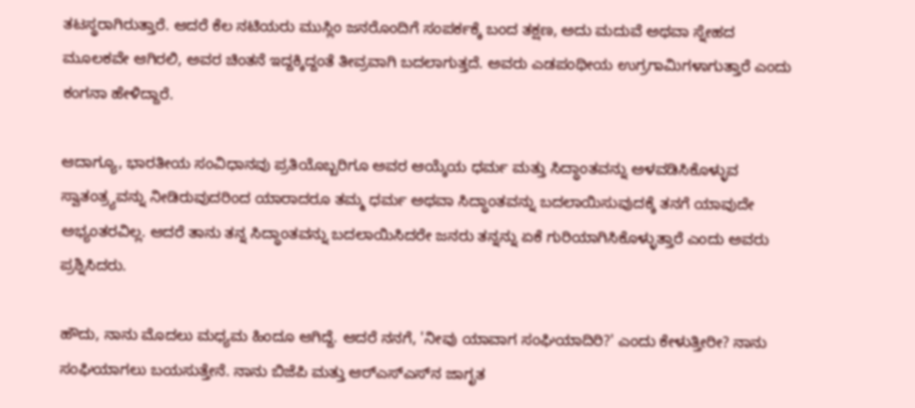ತಟಸ್ಥರಾಗಿರುತ್ತಾರೆ. ಆದರೆ ಕೆಲ ನಟಿಯರು ಮುಸ್ಲಿಂ ಜನರೊಂದಿಗೆ ಸಂಪರ್ಕಕ್ಕೆ ಬಂದ ತಕ್ಷಣ, ಅದು ಮದುವೆ ಅಥವಾ ಸ್ನೇಹದ ಮೂಲಕವೇ ಆಗಿರಲಿ, ಅವರ ಚಿಂತನೆ ಇದ್ದಕ್ಕಿದ್ದಂತೆ ತೀವ್ರವಾಗಿ ಬದಲಾಗುತ್ತದೆ. ಅವರು ಎಡಪಂಥೀಯ ಉಗ್ರಗಾಮಿಗಳಾಗುತ್ತಾರೆ ಎಂದು ಕಂಗನಾ ಹೇಳಿದ್ದಾರೆ.

ಆದಾಗ್ಯೂ, ಭಾರತೀಯ ಸಂವಿಧಾನವು ಪ್ರತಿಯೊಬ್ಬರಿಗೂ ಅವರ ಆಯ್ಕೆಯ ಧರ್ಮ ಮತ್ತು ಸಿದ್ಧಾಂತವನ್ನು ಅಳವಡಿಸಿಕೊಳ್ಳುವ ಸ್ವಾತಂತ್ರ್ಯವನ್ನು ನೀಡಿರುವುದರಿಂದ ಯಾರಾದರೂ ತಮ್ಮ ಧರ್ಮ ಅಥವಾ ಸಿದ್ಧಾಂತವನ್ನು ಬದಲಾಯಿಸುವುದಕ್ಕೆ ತನಗೆ ಯಾವುದೇ ಅಭ್ಯಂತರವಿಲ್ಲ. ಆದರೆ ತಾನು ತನ್ನ ಸಿದ್ಧಾಂತವನ್ನು ಬದಲಾಯಿಸಿದರೇ ಜನರು ತನ್ನನ್ನು ಏಕೆ ಗುರಿಯಾಗಿಸಿಕೊಳ್ಳುತ್ತಾರೆ ಎಂದು ಅವರು ಪ್ರಶ್ನಿಸಿದರು.

ಹೌದು, ನಾನು ಮೊದಲು ಮಧ್ಯಮ ಹಿಂದೂ ಆಗಿದ್ದೆ. ಆದರೆ ನನಗೆ, 'ನೀವು ಯಾವಾಗ ಸಂಘಿಯಾದಿರಿ?' ಎಂದು ಕೇಳುತ್ತೀರೀ? ನಾನು ಸಂಘಿಯಾಗಲು ಬಯಸುತ್ತೇನೆ. ನಾನು ಬಿಜೆಪಿ ಮತ್ತು ಆರ್‌ಎಸ್‌ಎಸ್‌ನ ಜಾಗೃತ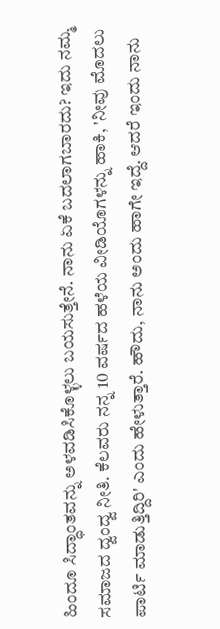ಹಿಂದೂ ಸಿದ್ಧಾಂತವನ್ನು ಅಳವಡಿಸಿಕೊಳ್ಳಲು ಬಯಸುತ್ತೇನೆ. ನಾನು ಏಕೆ ಬದಲಾಗಬಾರದು? ಇದು ನಮ್ಮ ಸಮಾಜದ ದ್ವಂದ್ವ ನೀತಿ. ಕೆಲವರು ನನ್ನ 10 ವರ್ಷದ ಹಳೆಯ ವೀಡಿಯೊಗಳನ್ನು ಹಾಕಿ, 'ನೀವು ಮೊದಲು ಪಾರ್ಟಿ ಮಾಡುತ್ತಿದ್ದಿರಿ' ಎಂದು ಹೇಳುತ್ತಾರೆ. ಹೌದು, ನಾನು ಅಂದು ಹಾಗೇ ಇದ್ದೆ. ಆದರೆ ಇಂದು ನಾನು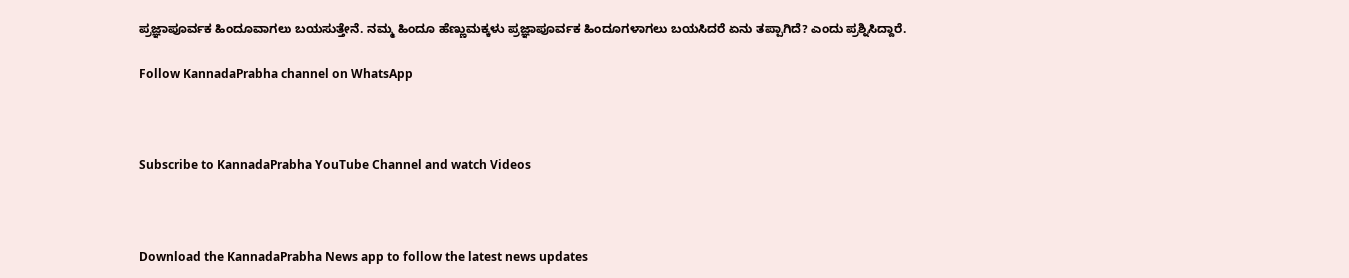ಪ್ರಜ್ಞಾಪೂರ್ವಕ ಹಿಂದೂವಾಗಲು ಬಯಸುತ್ತೇನೆ. ನಮ್ಮ ಹಿಂದೂ ಹೆಣ್ಣುಮಕ್ಕಳು ಪ್ರಜ್ಞಾಪೂರ್ವಕ ಹಿಂದೂಗಳಾಗಲು ಬಯಸಿದರೆ ಏನು ತಪ್ಪಾಗಿದೆ? ಎಂದು ಪ್ರಶ್ನಿಸಿದ್ದಾರೆ.

Follow KannadaPrabha channel on WhatsApp



Subscribe to KannadaPrabha YouTube Channel and watch Videos



Download the KannadaPrabha News app to follow the latest news updates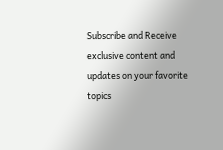Subscribe and Receive exclusive content and updates on your favorite topics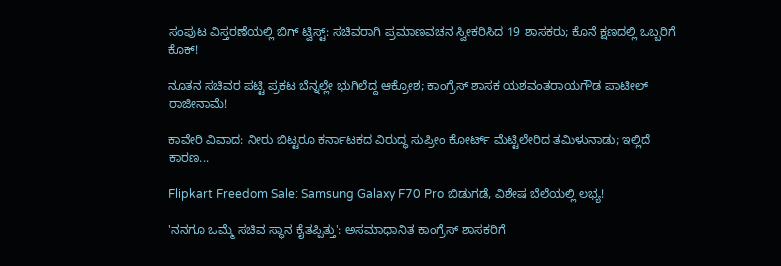ಸಂಪುಟ ವಿಸ್ತರಣೆಯಲ್ಲಿ ಬಿಗ್ ಟ್ವಿಸ್ಟ್: ಸಚಿವರಾಗಿ ಪ್ರಮಾಣವಚನ ಸ್ವೀಕರಿಸಿದ 19 ಶಾಸಕರು; ಕೊನೆ ಕ್ಷಣದಲ್ಲಿ ಒಬ್ಬರಿಗೆ ಕೊಕ್!

ನೂತನ ಸಚಿವರ ಪಟ್ಟಿ ಪ್ರಕಟ ಬೆನ್ನಲ್ಲೇ ಭುಗಿಲೆದ್ದ ಆಕ್ರೋಶ; ಕಾಂಗ್ರೆಸ್ ಶಾಸಕ ಯಶವಂತರಾಯಗೌಡ ಪಾಟೀಲ್ ರಾಜೀನಾಮೆ!

ಕಾವೇರಿ ವಿವಾದ: ನೀರು ಬಿಟ್ಟರೂ ಕರ್ನಾಟಕದ ವಿರುದ್ಧ ಸುಪ್ರೀಂ ಕೋರ್ಟ್‌ ಮೆಟ್ಟಿಲೇರಿದ ತಮಿಳುನಾಡು; ಇಲ್ಲಿದೆ ಕಾರಣ...

Flipkart Freedom Sale: Samsung Galaxy F70 Pro ಬಿಡುಗಡೆ, ವಿಶೇಷ ಬೆಲೆಯಲ್ಲಿ ಲಭ್ಯ!

'ನನಗೂ ಒಮ್ಮೆ ಸಚಿವ ಸ್ಥಾನ ಕೈತಪ್ಪಿತ್ತು': ಅಸಮಾಧಾನಿತ ಕಾಂಗ್ರೆಸ್ ಶಾಸಕರಿಗೆ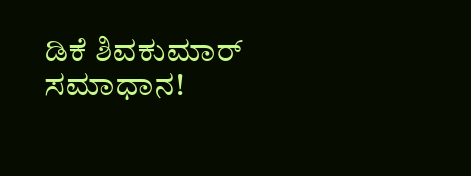ಡಿಕೆ ಶಿವಕುಮಾರ್ ಸಮಾಧಾನ!